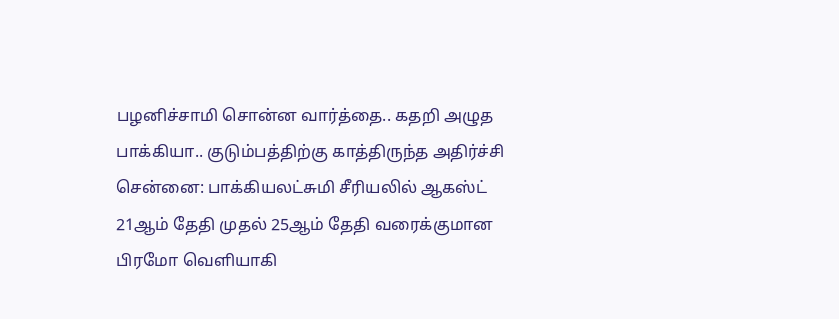பழனிச்சாமி சொன்ன வார்த்தை.. கதறி அழுத பாக்கியா.. குடும்பத்திற்கு காத்திருந்த அதிர்ச்சி
சென்னை: பாக்கியலட்சுமி சீரியலில் ஆகஸ்ட் 21ஆம் தேதி முதல் 25ஆம் தேதி வரைக்குமான பிரமோ வெளியாகி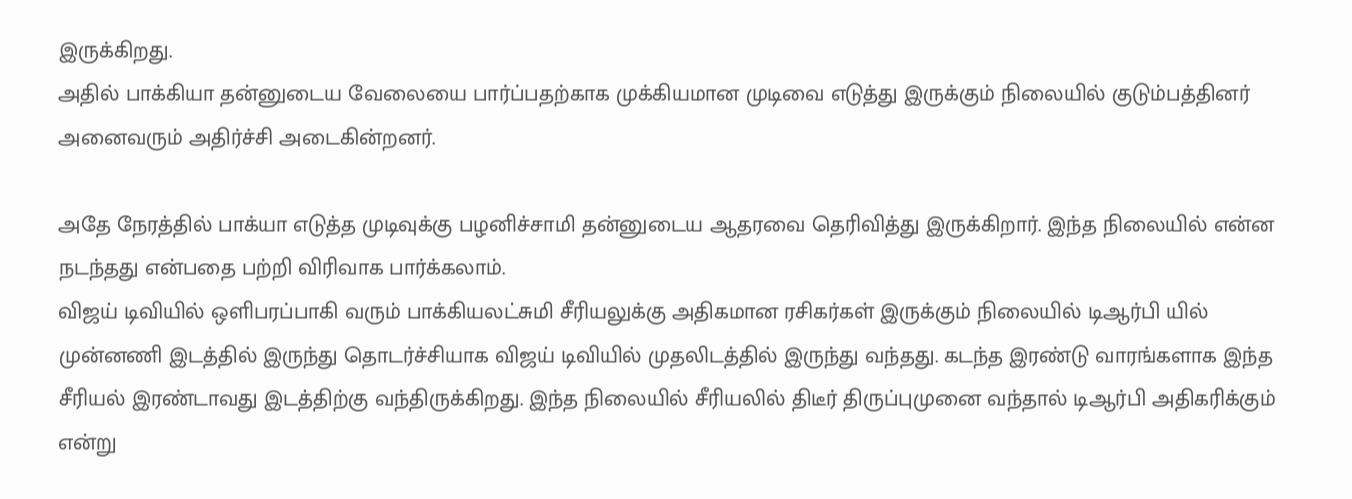இருக்கிறது.
அதில் பாக்கியா தன்னுடைய வேலையை பார்ப்பதற்காக முக்கியமான முடிவை எடுத்து இருக்கும் நிலையில் குடும்பத்தினர் அனைவரும் அதிர்ச்சி அடைகின்றனர்.

அதே நேரத்தில் பாக்யா எடுத்த முடிவுக்கு பழனிச்சாமி தன்னுடைய ஆதரவை தெரிவித்து இருக்கிறார். இந்த நிலையில் என்ன நடந்தது என்பதை பற்றி விரிவாக பார்க்கலாம்.
விஜய் டிவியில் ஒளிபரப்பாகி வரும் பாக்கியலட்சுமி சீரியலுக்கு அதிகமான ரசிகர்கள் இருக்கும் நிலையில் டிஆர்பி யில் முன்னணி இடத்தில் இருந்து தொடர்ச்சியாக விஜய் டிவியில் முதலிடத்தில் இருந்து வந்தது. கடந்த இரண்டு வாரங்களாக இந்த சீரியல் இரண்டாவது இடத்திற்கு வந்திருக்கிறது. இந்த நிலையில் சீரியலில் திடீர் திருப்புமுனை வந்தால் டிஆர்பி அதிகரிக்கும் என்று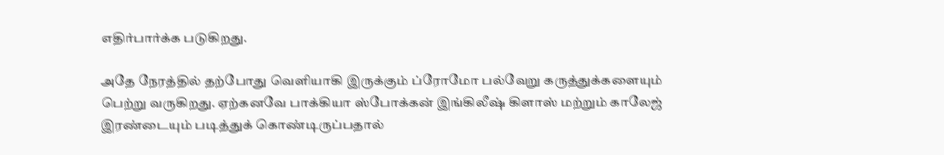எதிர்பார்க்க படுகிறது.

அதே நேரத்தில் தற்போது வெளியாகி இருக்கும் ப்ரோமோ பல்வேறு கருத்துக்களையும் பெற்று வருகிறது. ஏற்கனவே பாக்கியா ஸ்போக்கன் இங்கிலீஷ் கிளாஸ் மற்றும் காலேஜ் இரண்டையும் படித்துக் கொண்டிருப்பதால்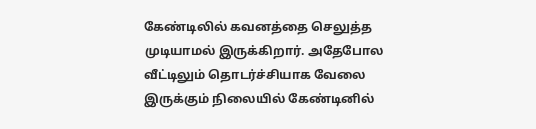கேண்டிலில் கவனத்தை செலுத்த முடியாமல் இருக்கிறார். அதேபோல வீட்டிலும் தொடர்ச்சியாக வேலை இருக்கும் நிலையில் கேண்டினில்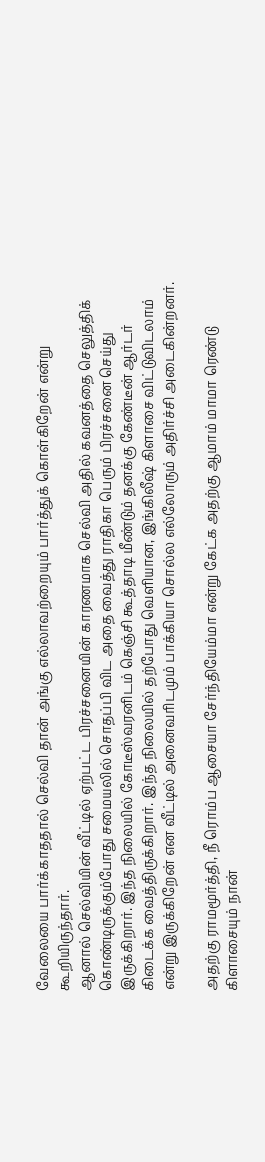வேலையை பார்க்காததால் செல்வி தான் அங்கு எல்லாவற்றையும் பார்த்துக் கொள்கிறேன் என்று கூறியிருந்தார்.
ஆனால் செல்வியின் வீட்டில் ஏற்பட்ட பிரச்சனையின் காரணமாக செல்வி அதில் கவனத்தை செலுத்திக் கொண்டிருக்கும்போது சமையலில் சொதப்பி விட அதை வைத்து ராதிகா பெரும் பிரச்சனை செய்து இருக்கிறார். இந்த நிலையில் கோடீஸ்வரனிடம் கெஞ்சி கூத்தாடி மீண்டும் தனக்கு கேண்டீன் ஆர்டர் கிடைக்க வைத்திருக்கிறார். இந்த நிலையில் தற்போது வெளியான, இங்கிலீஷ் கிளாசை விட்டுவிடலாம் என்று இருக்கிறேன் என வீட்டில் அனைவரிடமும் பாக்கியா சொல்ல எல்லோரும் அதிர்ச்சி அடைகின்றனர்.

அதற்கு ராமமூர்த்தி, நீ ரொம்ப ஆசையா சேர்ந்தியேம்மா என்று கேட்க அதற்கு ஆமாம் மாமா ரெண்டு கிளாசையும் நான்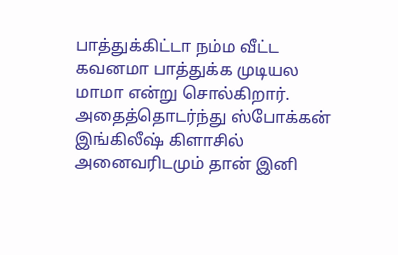பாத்துக்கிட்டா நம்ம வீட்ட கவனமா பாத்துக்க முடியல மாமா என்று சொல்கிறார். அதைத்தொடர்ந்து ஸ்போக்கன் இங்கிலீஷ் கிளாசில் அனைவரிடமும் தான் இனி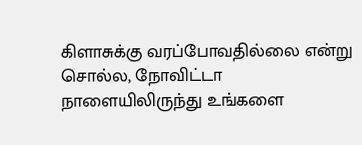கிளாசுக்கு வரப்போவதில்லை என்று சொல்ல, நோவிட்டா நாளையிலிருந்து உங்களை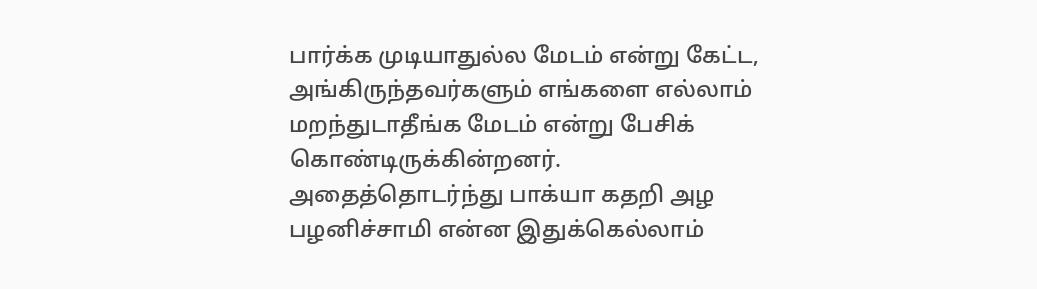பார்க்க முடியாதுல்ல மேடம் என்று கேட்ட, அங்கிருந்தவர்களும் எங்களை எல்லாம் மறந்துடாதீங்க மேடம் என்று பேசிக் கொண்டிருக்கின்றனர்.
அதைத்தொடர்ந்து பாக்யா கதறி அழ பழனிச்சாமி என்ன இதுக்கெல்லாம்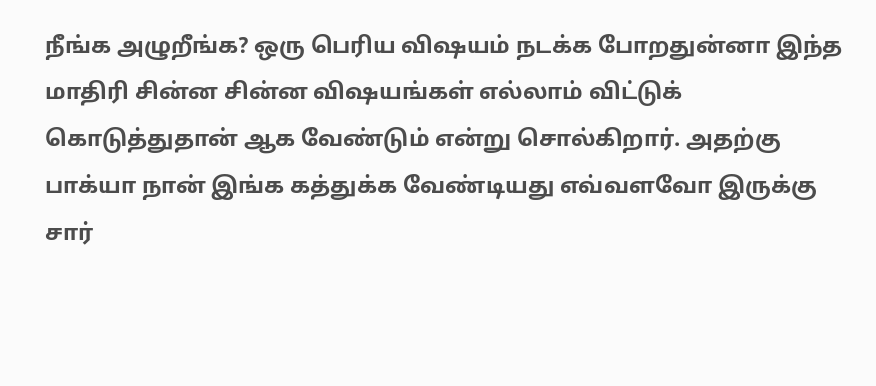நீங்க அழுறீங்க? ஒரு பெரிய விஷயம் நடக்க போறதுன்னா இந்த மாதிரி சின்ன சின்ன விஷயங்கள் எல்லாம் விட்டுக் கொடுத்துதான் ஆக வேண்டும் என்று சொல்கிறார். அதற்கு பாக்யா நான் இங்க கத்துக்க வேண்டியது எவ்வளவோ இருக்கு சார்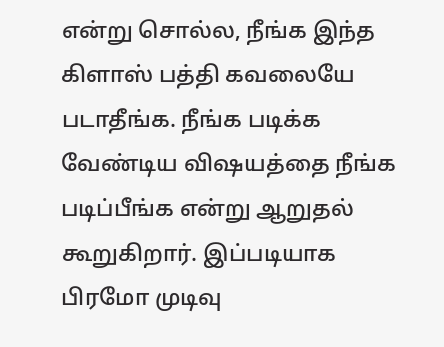என்று சொல்ல, நீங்க இந்த கிளாஸ் பத்தி கவலையே படாதீங்க. நீங்க படிக்க வேண்டிய விஷயத்தை நீங்க படிப்பீங்க என்று ஆறுதல் கூறுகிறார். இப்படியாக பிரமோ முடிவு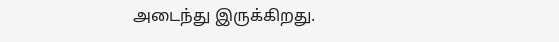அடைந்து இருக்கிறது.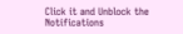Click it and Unblock the Notifications